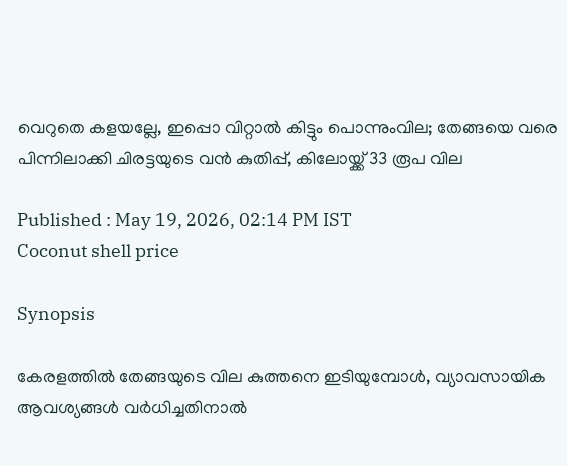വെറുതെ കളയല്ലേ, ഇപ്പൊ വിറ്റാൽ കിട്ടും പൊന്നുംവില; തേങ്ങയെ വരെ പിന്നിലാക്കി ചിരട്ടയുടെ വൻ കുതിപ്പ്, കിലോയ്ക്ക് 33 രൂപ വില

Published : May 19, 2026, 02:14 PM IST
Coconut shell price

Synopsis

കേരളത്തിൽ തേങ്ങയുടെ വില കുത്തനെ ഇടിയുമ്പോൾ, വ്യാവസായിക ആവശ്യങ്ങൾ വർധിച്ചതിനാൽ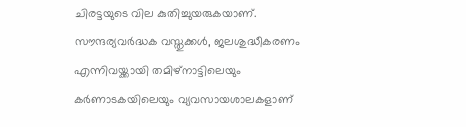ചിരട്ടയുടെ വില കുതിച്ചുയരുകയാണ്. സൗന്ദര്യവർദ്ധക വസ്തുക്കൾ, ജലശുദ്ധീകരണം എന്നിവയ്ക്കായി തമിഴ്‌നാട്ടിലെയും കർണാടകയിലെയും വ്യവസായശാലകളാണ്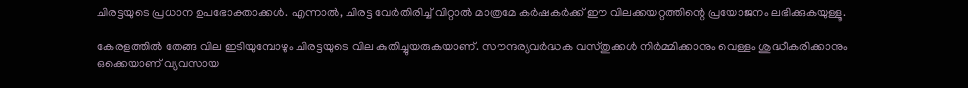ചിരട്ടയുടെ പ്രധാന ഉപഭോക്താക്കൾ. എന്നാൽ, ചിരട്ട വേർതിരിച്ച് വിറ്റാൽ മാത്രമേ കർഷകർക്ക് ഈ വിലക്കയറ്റത്തിന്റെ പ്രയോജനം ലഭിക്കുകയുള്ളൂ.

കേരളത്തിൽ തേങ്ങ വില ഇടിയുമ്പോഴും ചിരട്ടയുടെ വില കുതിച്ചുയരുകയാണ്. സൗന്ദര്യവർദ്ധക വസ്തുക്കൾ നിർമ്മിക്കാനും വെള്ളം ശുദ്ധീകരിക്കാനും ഒക്കെയാണ് വ്യവസായ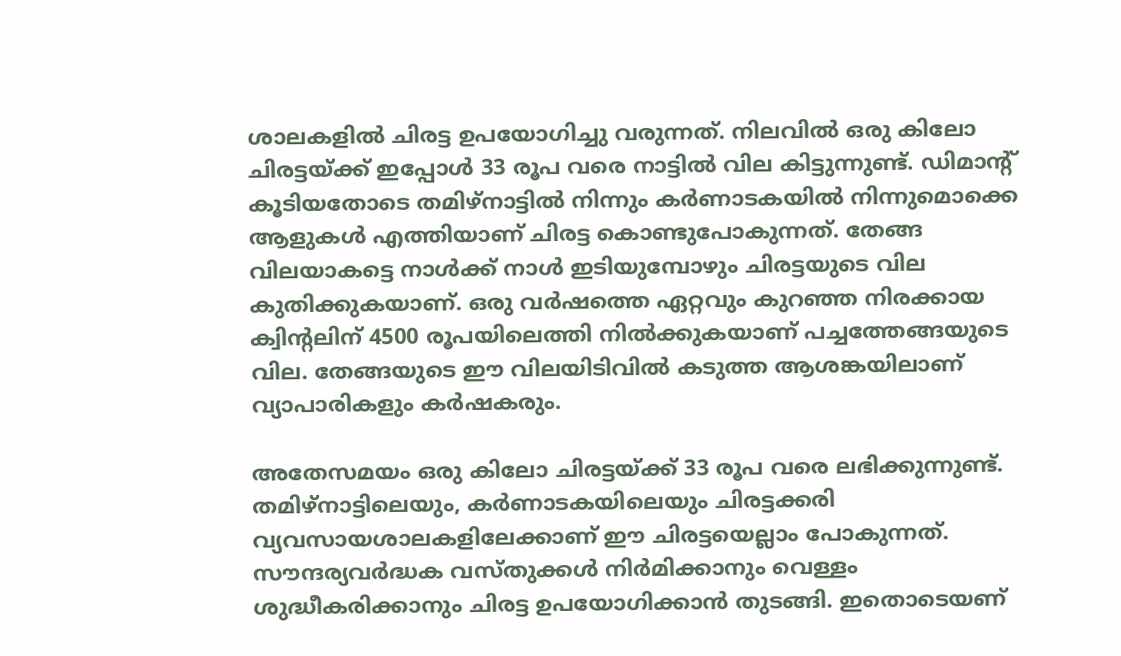ശാലകളിൽ ചിരട്ട ഉപയോഗിച്ചു വരുന്നത്. നിലവിൽ ഒരു കിലോ ചിരട്ടയ്ക്ക് ഇപ്പോൾ 33 രൂപ വരെ നാട്ടിൽ വില കിട്ടുന്നുണ്ട്. ഡിമാന്റ് കൂടിയതോടെ തമിഴ്നാട്ടിൽ നിന്നും കർണാടകയിൽ നിന്നുമൊക്കെ ആളുകൾ എത്തിയാണ് ചിരട്ട കൊണ്ടുപോകുന്നത്. തേങ്ങ വിലയാകട്ടെ നാൾക്ക് നാൾ ഇടിയുമ്പോഴും ചിരട്ടയുടെ വില കുതിക്കുകയാണ്. ഒരു വർഷത്തെ ഏറ്റവും കുറഞ്ഞ നിരക്കായ ക്വിന്റലിന് 4500 രൂപയിലെത്തി നിൽക്കുകയാണ് പച്ചത്തേങ്ങയുടെ വില. തേങ്ങയുടെ ഈ വിലയിടിവിൽ കടുത്ത ആശങ്കയിലാണ് വ്യാപാരികളും കർഷകരും.

അതേസമയം ഒരു കിലോ ചിരട്ടയ്ക്ക് 33 രൂപ വരെ ലഭിക്കുന്നുണ്ട്. തമിഴ്നാട്ടിലെയും, കർണാടകയിലെയും ചിരട്ടക്കരി വ്യവസായശാലകളിലേക്കാണ് ഈ ചിരട്ടയെല്ലാം പോകുന്നത്. സൗന്ദര്യവർദ്ധക വസ്തുക്കൾ നിർമിക്കാനും വെള്ളം ശുദ്ധീകരിക്കാനും ചിരട്ട ഉപയോഗിക്കാൻ തുടങ്ങി. ഇതൊടെയണ്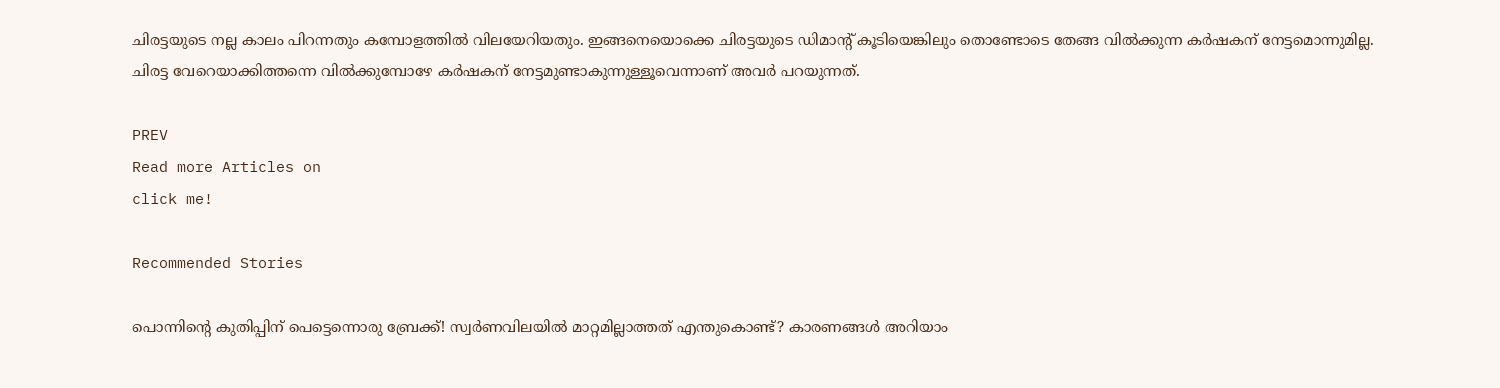ചിരട്ടയുടെ നല്ല കാലം പിറന്നതും കമ്പോളത്തിൽ വിലയേറിയതും. ഇങ്ങനെയൊക്കെ ചിരട്ടയുടെ ഡിമാന്റ് കൂടിയെങ്കിലും തൊണ്ടോടെ തേങ്ങ വിൽക്കുന്ന കർഷകന് നേട്ടമൊന്നുമില്ല. ചിരട്ട വേറെയാക്കിത്തന്നെ വിൽക്കുമ്പോഴേ ക‍ർഷകന് നേട്ടമുണ്ടാകുന്നുള്ളൂവെന്നാണ് അവ‍ർ പറയുന്നത്.

PREV
Read more Articles on
click me!

Recommended Stories

പൊന്നിന്റെ കുതിപ്പിന് പെട്ടെന്നൊരു ബ്രേക്ക്! സ്വര്‍ണവിലയില്‍ മാറ്റമില്ലാത്തത് എന്തുകൊണ്ട്? കാരണങ്ങള്‍ അറിയാം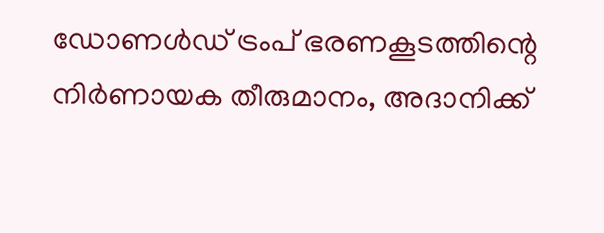ഡോണൾഡ് ട്രംപ് ഭരണകൂടത്തിന്റെ നിർണായക തീരുമാനം, അദാനിക്ക്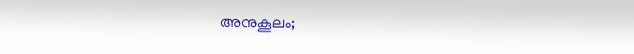അനുകൂലം;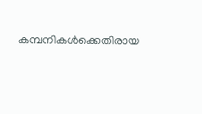കമ്പനികൾക്കെതിരായ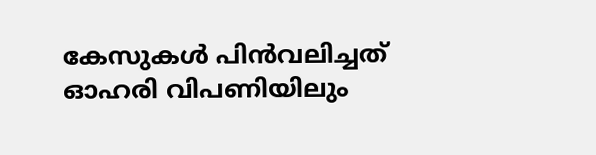കേസുകൾ പിൻവലിച്ചത് ഓഹരി വിപണിയിലും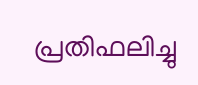പ്രതിഫലിച്ചു